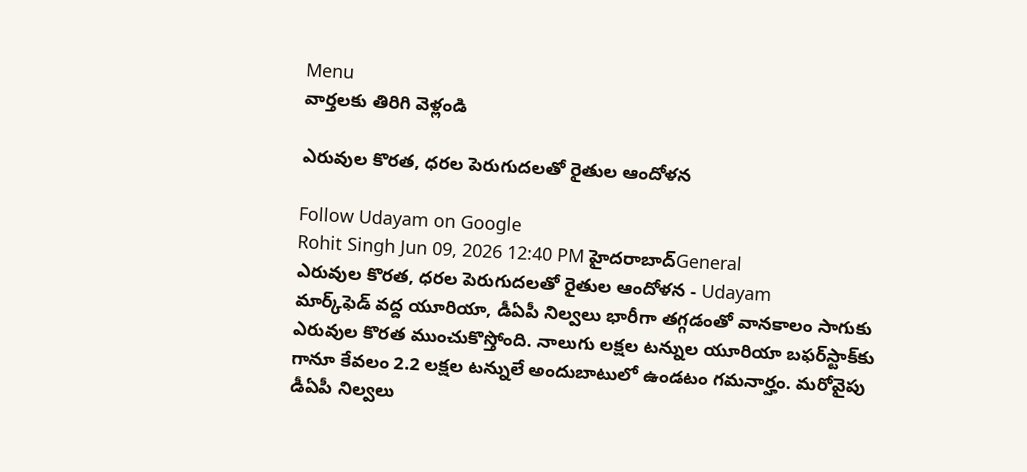Menu
వార్తలకు తిరిగి వెళ్లండి

ఎరువుల కొరత, ధరల పెరుగుదలతో రైతుల ఆందోళన

Follow Udayam on Google
Rohit Singh Jun 09, 2026 12:40 PM హైదరాబాద్General
ఎరువుల కొరత, ధరల పెరుగుదలతో రైతుల ఆందోళన - Udayam
మార్క్‌ఫెడ్‌ వద్ద యూరియా, డీఏపీ నిల్వలు భారీగా తగ్గడంతో వానకాలం సాగుకు ఎరువుల కొరత ముంచుకొస్తోంది. నాలుగు లక్షల టన్నుల యూరియా బఫర్‌స్టాక్‌కు గానూ కేవలం 2.2 లక్షల టన్నులే అందుబాటులో ఉండటం గమనార్హం. మరోవైపు డీఏపీ నిల్వలు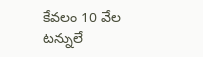కేవలం 10 వేల టన్నులే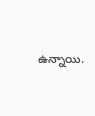ఉన్నాయి.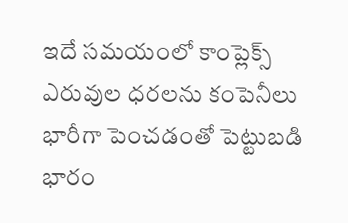ఇదే సమయంలో కాంప్లెక్స్ ఎరువుల ధరలను కంపెనీలు భారీగా పెంచడంతో పెట్టుబడి భారం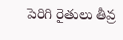పెరిగి రైతులు తీవ్ర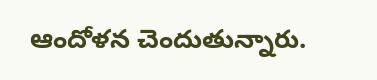ఆందోళన చెందుతున్నారు.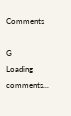Comments

G
Loading comments...